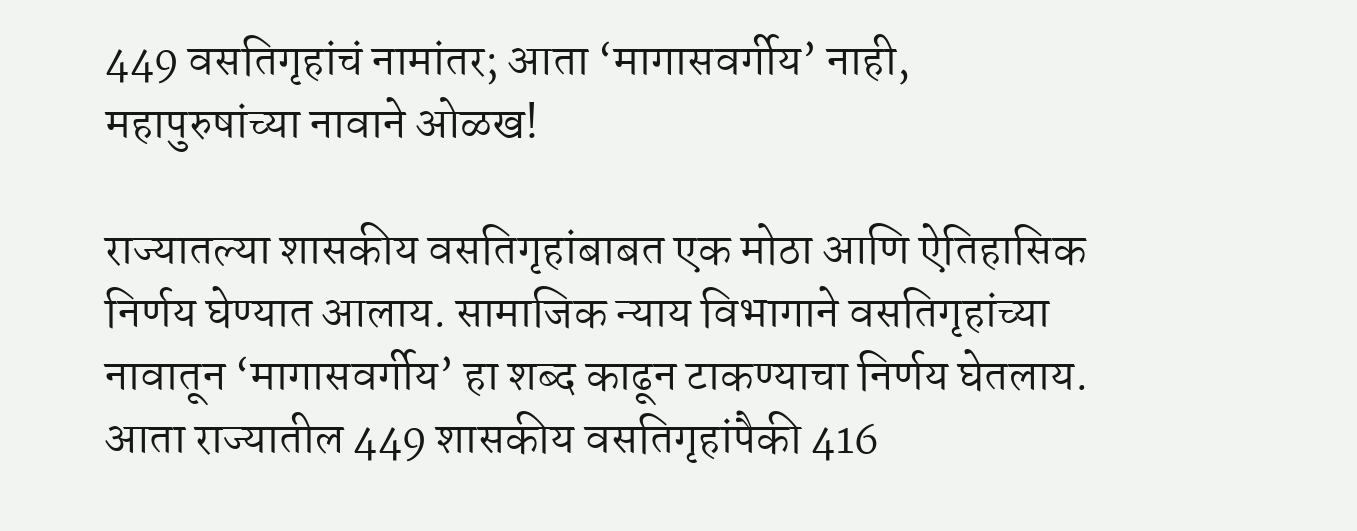449 वसतिगृहांचं नामांतर; आता ‘मागासवर्गीय’ नाही, महापुरुषांच्या नावाने ओळख!

राज्यातल्या शासकीय वसतिगृहांबाबत एक मोठा आणि ऐतिहासिक निर्णय घेण्यात आलाय. सामाजिक न्याय विभागाने वसतिगृहांच्या नावातून ‘मागासवर्गीय’ हा शब्द काढून टाकण्याचा निर्णय घेतलाय. आता राज्यातील 449 शासकीय वसतिगृहांपैकी 416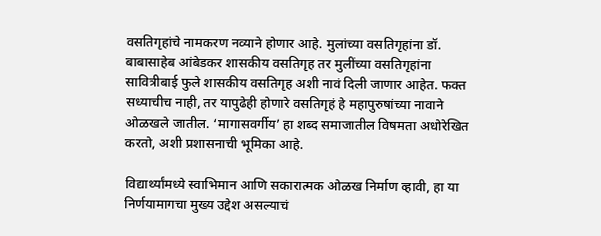वसतिगृहांचे नामकरण नव्याने होणार आहे. मुलांच्या वसतिगृहांना डॉ. बाबासाहेब आंबेडकर शासकीय वसतिगृह तर मुलींच्या वसतिगृहांना सावित्रीबाई फुले शासकीय वसतिगृह अशी नावं दिली जाणार आहेत. फक्त सध्याचीच नाही, तर यापुढेही होणारे वसतिगृहं हे महापुरुषांच्या नावाने ओळखले जातील. ‘मागासवर्गीय’ हा शब्द समाजातील विषमता अधोरेखित करतो, अशी प्रशासनाची भूमिका आहे.

विद्यार्थ्यांमध्ये स्वाभिमान आणि सकारात्मक ओळख निर्माण व्हावी, हा या निर्णयामागचा मुख्य उद्देश असल्याचं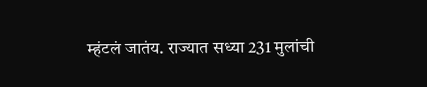म्हंटलं जातंय. राज्यात सध्या 231 मुलांची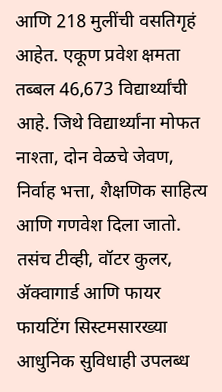आणि 218 मुलींची वसतिगृहं आहेत. एकूण प्रवेश क्षमता तब्बल 46,673 विद्यार्थ्यांची आहे. जिथे विद्यार्थ्यांना मोफत नाश्ता, दोन वेळचे जेवण, निर्वाह भत्ता, शैक्षणिक साहित्य आणि गणवेश दिला जातो. तसंच टीव्ही, वॉटर कुलर, ॲक्वागार्ड आणि फायर फायटिंग सिस्टमसारख्या आधुनिक सुविधाही उपलब्ध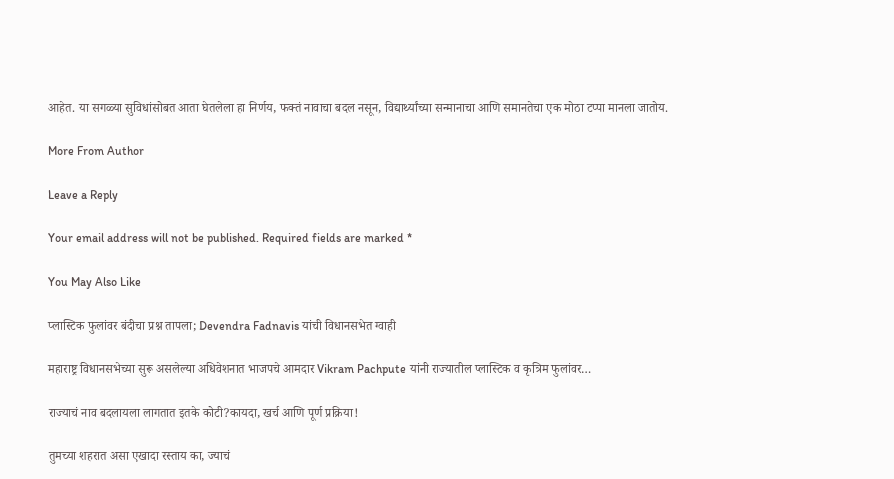आहेत. या सगळ्या सुविधांसोबत आता घेतलेला हा निर्णय, फक्तं नावाचा बदल नसून, विद्यार्थ्यांच्या सन्मानाचा आणि समानतेचा एक मोठा टप्पा मानला जातोय.

More From Author

Leave a Reply

Your email address will not be published. Required fields are marked *

You May Also Like

प्लास्टिक फुलांवर बंदीचा प्रश्न तापला; Devendra Fadnavis यांची विधानसभेत ग्वाही

महाराष्ट्र विधानसभेच्या सुरू असलेल्या अधिवेशनात भाजपचे आमदार Vikram Pachpute यांनी राज्यातील प्लास्टिक व कृत्रिम फुलांवर…

राज्याचं नाव बदलायला लागतात इतके कोटी?कायदा, खर्च आणि पूर्ण प्रक्रिया!

तुमच्या शहरात असा एखादा रस्ताय का, ज्याचं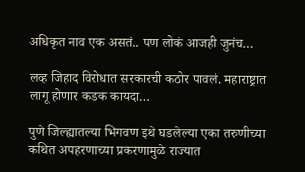अधिकृत नाव एक असतं.. पण लोकं आजही जुनंच…

लव्ह जिहाद विरोधात सरकारची कठोर पावलं. महाराष्ट्रात लागू होणार कडक कायदा…

पुणे जिल्ह्यातल्या भिगवण इथे घडलेल्या एका तरुणीच्या कथित अपहरणाच्या प्रकरणामुळे राज्यात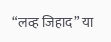“लव्ह जिहाद” या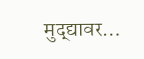मुद्द्यावर…